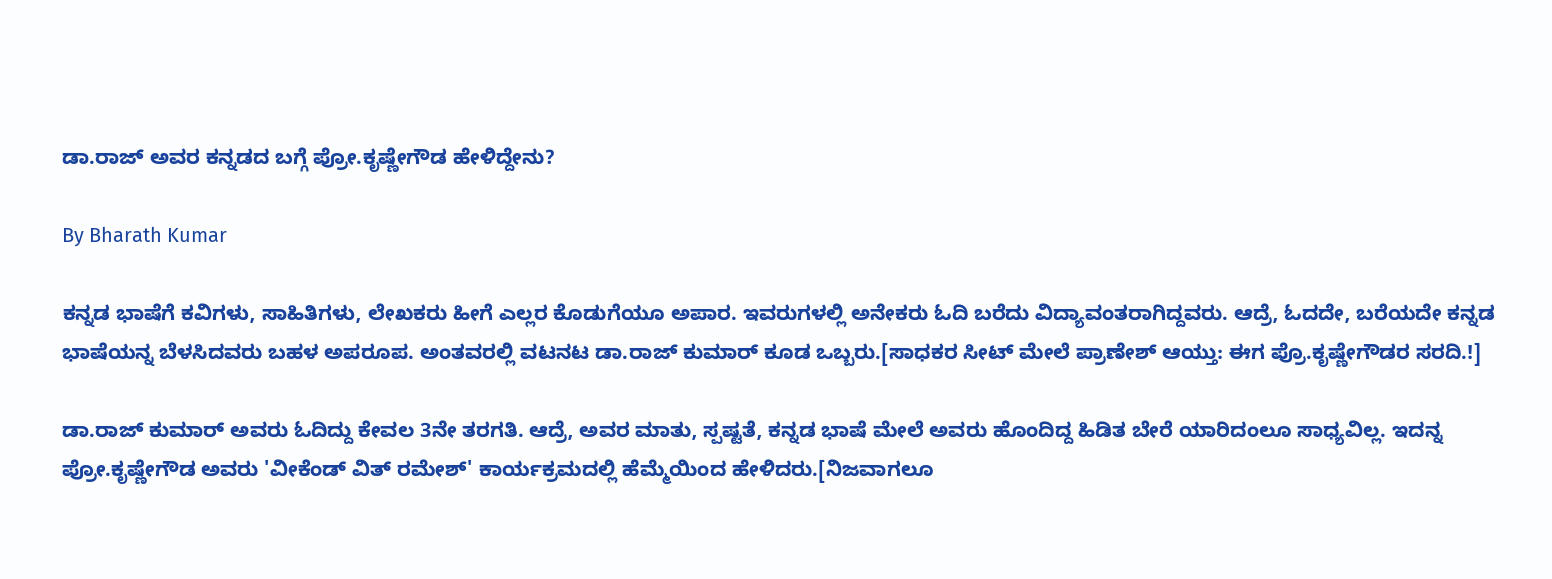ಡಾ.ರಾಜ್ ಅವರ ಕನ್ನಡದ ಬಗ್ಗೆ ಪ್ರೋ.ಕೃಷ್ಣೇಗೌಡ ಹೇಳಿದ್ದೇನು?

By Bharath Kumar

ಕನ್ನಡ ಭಾಷೆಗೆ ಕವಿಗಳು, ಸಾಹಿತಿಗಳು, ಲೇಖಕರು ಹೀಗೆ ಎಲ್ಲರ ಕೊಡುಗೆಯೂ ಅಪಾರ. ಇವರುಗಳಲ್ಲಿ ಅನೇಕರು ಓದಿ ಬರೆದು ವಿದ್ಯಾವಂತರಾಗಿದ್ದವರು. ಆದ್ರೆ, ಓದದೇ, ಬರೆಯದೇ ಕನ್ನಡ ಭಾಷೆಯನ್ನ ಬೆಳಸಿದವರು ಬಹಳ ಅಪರೂಪ. ಅಂತವರಲ್ಲಿ ವಟನಟ ಡಾ.ರಾಜ್ ಕುಮಾರ್ ಕೂಡ ಒಬ್ಬರು.[ಸಾಧಕರ ಸೀಟ್ ಮೇಲೆ ಪ್ರಾಣೇಶ್ ಆಯ್ತು: ಈಗ ಪ್ರೊ.ಕೃಷ್ಣೇಗೌಡರ ಸರದಿ.!]

ಡಾ.ರಾಜ್ ಕುಮಾರ್ ಅವರು ಓದಿದ್ದು ಕೇವಲ 3ನೇ ತರಗತಿ. ಆದ್ರೆ, ಅವರ ಮಾತು, ಸ್ಪಷ್ಟತೆ, ಕನ್ನಡ ಭಾಷೆ ಮೇಲೆ ಅವರು ಹೊಂದಿದ್ದ ಹಿಡಿತ ಬೇರೆ ಯಾರಿದಂಲೂ ಸಾಧ್ಯವಿಲ್ಲ. ಇದನ್ನ ಪ್ರೋ.ಕೃಷ್ಣೇಗೌಡ ಅವರು 'ವೀಕೆಂಡ್ ವಿತ್ ರಮೇಶ್' ಕಾರ್ಯಕ್ರಮದಲ್ಲಿ ಹೆಮ್ಮೆಯಿಂದ ಹೇಳಿದರು.[ನಿಜವಾಗಲೂ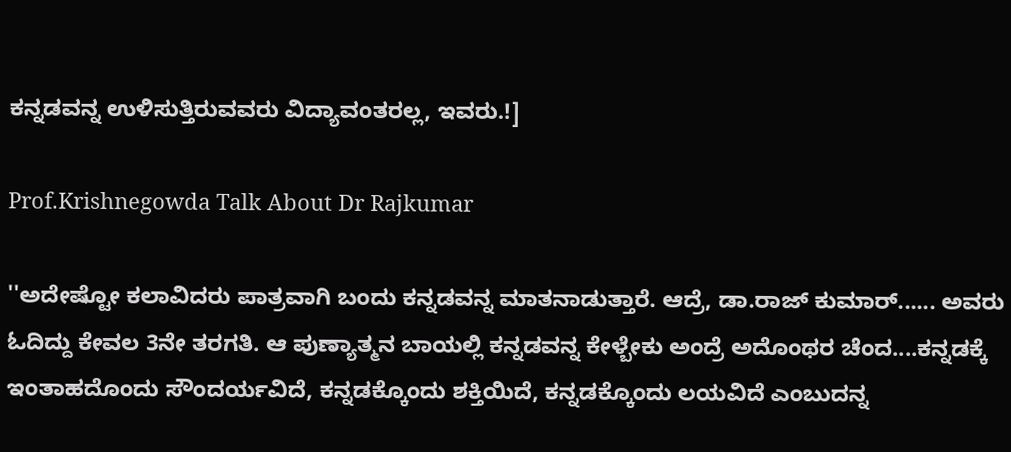ಕನ್ನಡವನ್ನ ಉಳಿಸುತ್ತಿರುವವರು ವಿದ್ಯಾವಂತರಲ್ಲ, ಇವರು.!]

Prof.Krishnegowda Talk About Dr Rajkumar

''ಅದೇಷ್ಟೋ ಕಲಾವಿದರು ಪಾತ್ರವಾಗಿ ಬಂದು ಕನ್ನಡವನ್ನ ಮಾತನಾಡುತ್ತಾರೆ. ಆದ್ರೆ, ಡಾ.ರಾಜ್ ಕುಮಾರ್...... ಅವರು ಓದಿದ್ದು ಕೇವಲ 3ನೇ ತರಗತಿ. ಆ ಪುಣ್ಯಾತ್ಮನ ಬಾಯಲ್ಲಿ ಕನ್ನಡವನ್ನ ಕೇಳ್ಬೇಕು ಅಂದ್ರೆ ಅದೊಂಥರ ಚೆಂದ....ಕನ್ನಡಕ್ಕೆ ಇಂತಾಹದೊಂದು ಸೌಂದರ್ಯವಿದೆ, ಕನ್ನಡಕ್ಕೊಂದು ಶಕ್ತಿಯಿದೆ, ಕನ್ನಡಕ್ಕೊಂದು ಲಯವಿದೆ ಎಂಬುದನ್ನ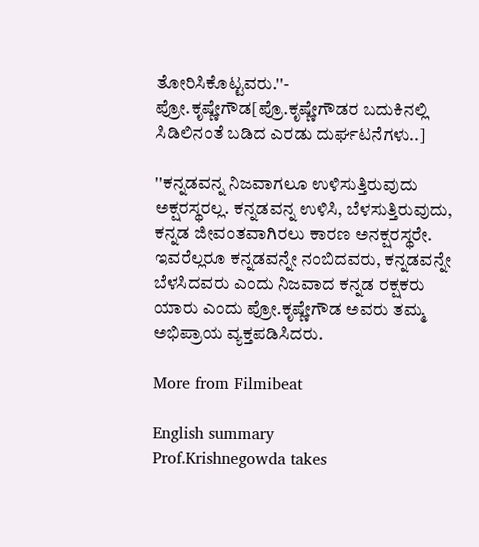ತೋರಿಸಿಕೊಟ್ಟವರು.''- ಪ್ರೋ.ಕೃಷ್ಣೇಗೌಡ[ಪ್ರೊ.ಕೃಷ್ಣೇಗೌಡರ ಬದುಕಿನಲ್ಲಿ ಸಿಡಿಲಿನಂತೆ ಬಡಿದ ಎರಡು ದುರ್ಘಟನೆಗಳು..]

''ಕನ್ನಡವನ್ನ ನಿಜವಾಗಲೂ ಉಳಿಸುತ್ತಿರುವುದು ಅಕ್ಷರಸ್ಥರಲ್ಲ. ಕನ್ನಡವನ್ನ ಉಳಿಸಿ, ಬೆಳಸುತ್ತಿರುವುದು, ಕನ್ನಡ ಜೀವಂತವಾಗಿರಲು ಕಾರಣ ಅನಕ್ಷರಸ್ಥರೇ. ಇವರೆಲ್ಲರೂ ಕನ್ನಡವನ್ನೇ ನಂಬಿದವರು, ಕನ್ನಡವನ್ನೇ ಬೆಳಸಿದವರು ಎಂದು ನಿಜವಾದ ಕನ್ನಡ ರಕ್ಷಕರು ಯಾರು ಎಂದು ಪ್ರೋ.ಕೃಷ್ಣೇಗೌಡ ಅವರು ತಮ್ಮ ಅಭಿಪ್ರಾಯ ವ್ಯಕ್ತಪಡಿಸಿದರು.

More from Filmibeat

English summary
Prof.Krishnegowda takes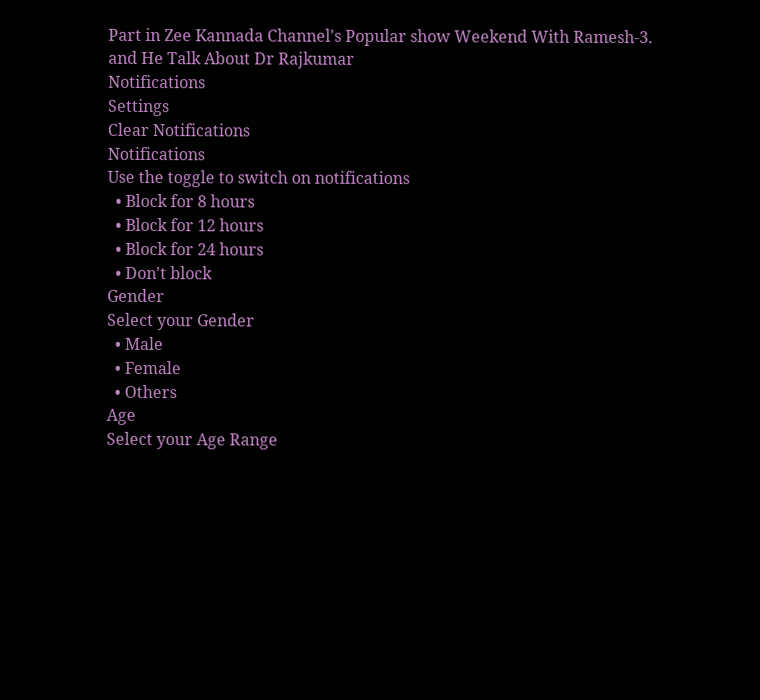Part in Zee Kannada Channel's Popular show Weekend With Ramesh-3. and He Talk About Dr Rajkumar
Notifications
Settings
Clear Notifications
Notifications
Use the toggle to switch on notifications
  • Block for 8 hours
  • Block for 12 hours
  • Block for 24 hours
  • Don't block
Gender
Select your Gender
  • Male
  • Female
  • Others
Age
Select your Age Range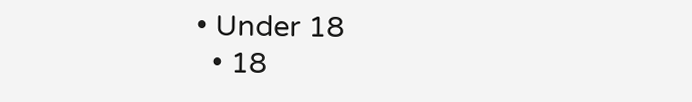• Under 18
  • 18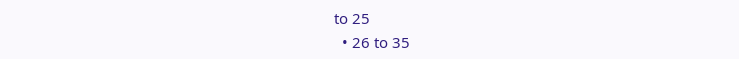to 25
  • 26 to 35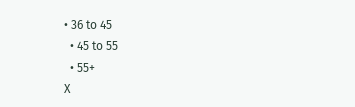• 36 to 45
  • 45 to 55
  • 55+
X